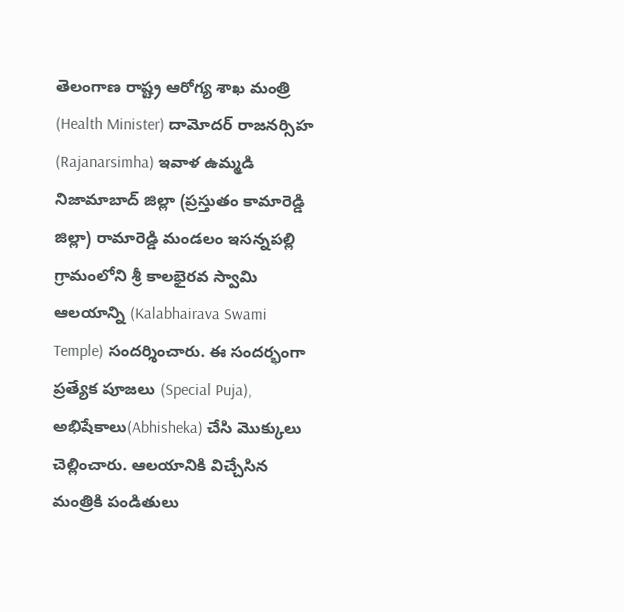తెలంగాణ రాష్ట్ర ఆరోగ్య శాఖ మంత్రి (Health Minister) దామోదర్ రాజనర్సిహ (Rajanarsimha) ఇవాళ ఉమ్మడి నిజామాబాద్ జిల్లా (ప్రస్తుతం కామారెడ్డి జిల్లా) రామారెడ్డి మండలం ఇసన్నపల్లి గ్రామంలోని శ్రీ కాలభైరవ స్వామి ఆలయాన్ని (Kalabhairava Swami Temple) సందర్శించారు. ఈ సందర్భంగా ప్రత్యేక పూజలు (Special Puja), అభిషేకాలు(Abhisheka) చేసి మొక్కులు చెల్లించారు. ఆలయానికి విచ్చేసిన మంత్రికి పండితులు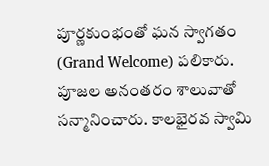పూర్ణకుంభంతో ఘన స్వాగతం (Grand Welcome) పలికారు. పూజల అనంతరం శాలువాతో సన్మానించారు. కాలభైరవ స్వామి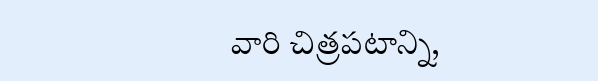వారి చిత్రపటాన్ని,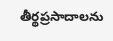తీర్థప్రసాదాలను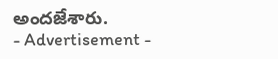అందజేశారు.
- Advertisement -